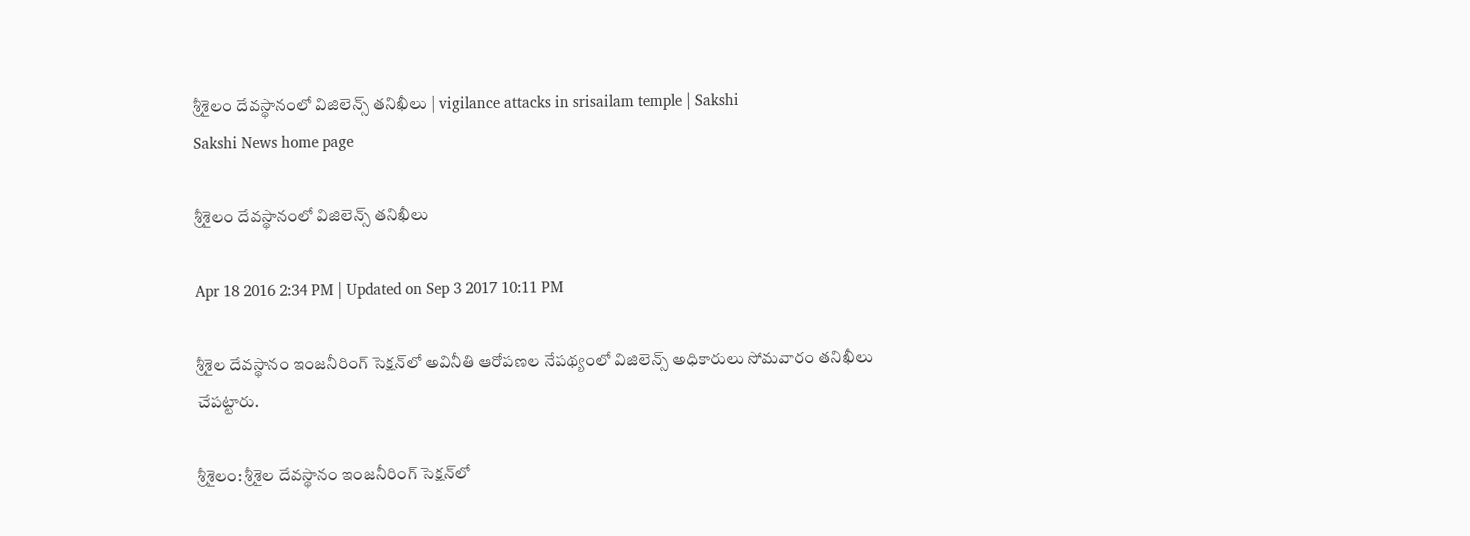శ్రీశైలం దేవస్థానంలో విజిలెన్స్ తనిఖీలు | vigilance attacks in srisailam temple | Sakshi
Sakshi News home page

శ్రీశైలం దేవస్థానంలో విజిలెన్స్ తనిఖీలు

Apr 18 2016 2:34 PM | Updated on Sep 3 2017 10:11 PM

శ్రీశైల దేవస్థానం ఇంజనీరింగ్ సెక్షన్‌లో అవినీతి ఆరోపణల నేపథ్యంలో విజిలెన్స్ అధికారులు సోమవారం తనిఖీలు చేపట్టారు.

శ్రీశైలం: శ్రీశైల దేవస్థానం ఇంజనీరింగ్ సెక్షన్‌లో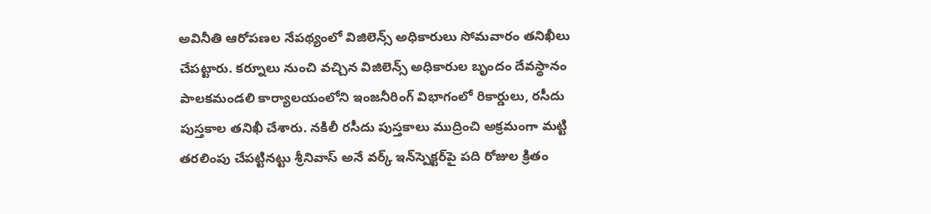అవినీతి ఆరోపణల నేపథ్యంలో విజిలెన్స్ అధికారులు సోమవారం తనిఖీలు చేపట్టారు. కర్నూలు నుంచి వచ్చిన విజిలెన్స్ అధికారుల బృందం దేవస్థానం పాలకమండలి కార్యాలయంలోని ఇంజనీరింగ్ విభాగంలో రికార్డులు, రసీదు పుస్తకాల తనిఖీ చేశారు. నకిలీ రసీదు పుస్తకాలు ముద్రించి అక్రమంగా మట్టి తరలింపు చేపట్టినట్టు శ్రీనివాస్ అనే వర్క్ ఇన్‌స్పెక్టర్‌పై పది రోజుల క్రితం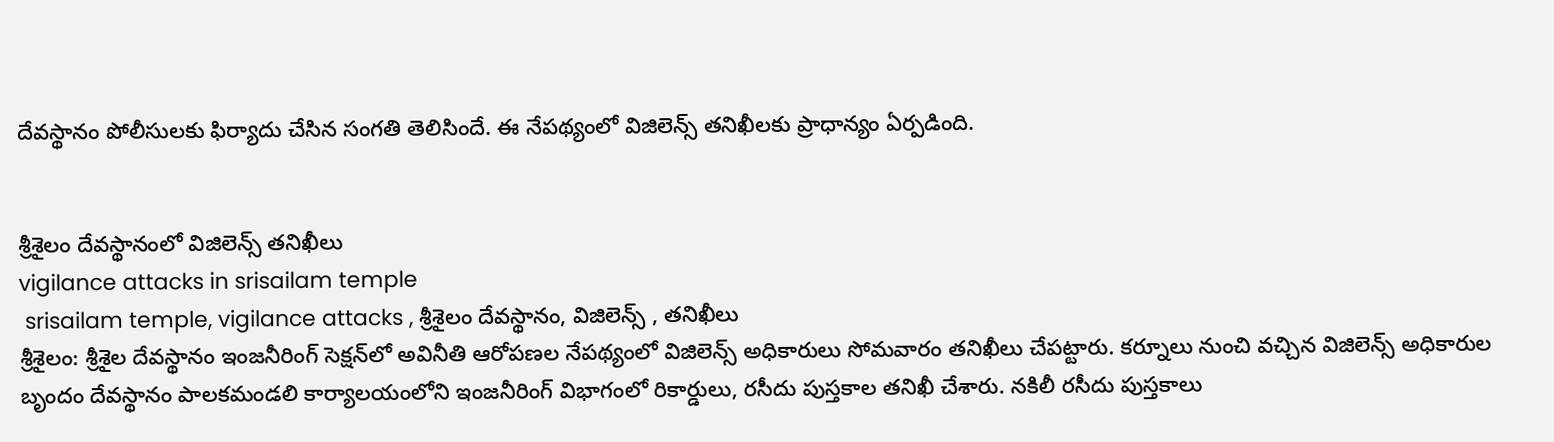దేవస్థానం పోలీసులకు ఫిర్యాదు చేసిన సంగతి తెలిసిందే. ఈ నేపథ్యంలో విజిలెన్స్ తనిఖీలకు ప్రాధాన్యం ఏర్పడింది.


శ్రీశైలం దేవస్థానంలో విజిలెన్స్ తనిఖీలు
vigilance attacks in srisailam temple
 srisailam temple, vigilance attacks , శ్రీశైలం దేవస్థానం, విజిలెన్స్ , తనిఖీలు
శ్రీశైలం: శ్రీశైల దేవస్థానం ఇంజనీరింగ్ సెక్షన్‌లో అవినీతి ఆరోపణల నేపథ్యంలో విజిలెన్స్ అధికారులు సోమవారం తనిఖీలు చేపట్టారు. కర్నూలు నుంచి వచ్చిన విజిలెన్స్ అధికారుల బృందం దేవస్థానం పాలకమండలి కార్యాలయంలోని ఇంజనీరింగ్ విభాగంలో రికార్డులు, రసీదు పుస్తకాల తనిఖీ చేశారు. నకిలీ రసీదు పుస్తకాలు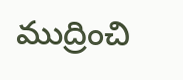ముద్రించి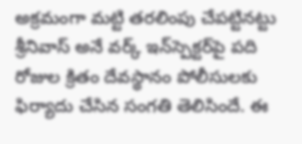అక్రమంగా మట్టి తరలింపు చేపట్టినట్టు శ్రీనివాస్ అనే వర్క్ ఇన్‌స్పెక్టర్‌పై పది రోజుల క్రితం దేవస్థానం పోలీసులకు ఫిర్యాదు చేసిన సంగతి తెలిసిందే. ఈ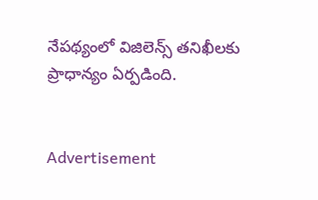నేపథ్యంలో విజిలెన్స్ తనిఖీలకు ప్రాధాన్యం ఏర్పడింది.


Advertisement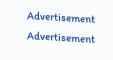Advertisement
Advertisement